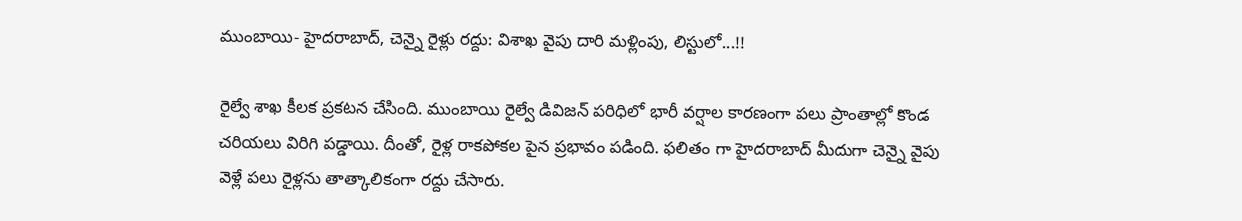ముంబాయి- హైదరాబాద్, చెన్నై రైళ్లు రద్దు: విశాఖ వైపు దారి మళ్లింపు, లిస్టులో...!!

రైల్వే శాఖ కీలక ప్రకటన చేసింది. ముంబాయి రైల్వే డివిజన్ పరిధిలో భారీ వర్షాల కారణంగా పలు ప్రాంతాల్లో కొండ చరియలు విరిగి పడ్డాయి. దీంతో, రైళ్ల రాకపోకల పైన ప్రభావం పడింది. ఫలితం గా హైదరాబాద్ మీదుగా చెన్నై వైపు వెళ్లే పలు రైళ్లను తాత్కాలికంగా రద్దు చేసారు.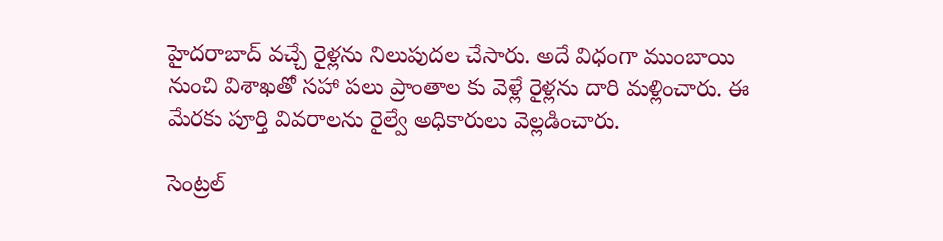హైదరాబాద్ వచ్చే రైళ్లను నిలుపుదల చేసారు. అదే విధంగా ముంబాయి నుంచి విశాఖతో సహా పలు ప్రాంతాల కు వెళ్లే రైళ్లను దారి మళ్లించారు. ఈ మేరకు పూర్తి వివరాలను రైల్వే అధికారులు వెల్లడించారు.

సెంట్రల్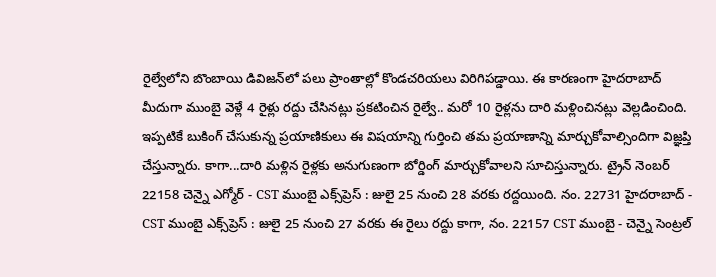రైల్వేలోని బొంబాయి డివిజన్‌లో పలు ప్రాంతాల్లో కొండచరియలు విరిగిపడ్డాయి. ఈ కారణంగా హైదరాబాద్ మీదుగా ముంబై వెళ్లే 4 రైళ్లు రద్దు చేసినట్లు ప్రకటించిన రైల్వే.. మరో 10 రైళ్లను దారి మళ్లించినట్లు వెల్లడించింది. ఇప్పటికే బుకింగ్ చేసుకున్న ప్రయాణికులు ఈ విషయాన్ని గుర్తించి తమ ప్రయాణాన్ని మార్చుకోవాల్సిందిగా విజ్ఞప్తి చేస్తున్నారు. కాగా...దారి మళ్లిన రైళ్లకు అనుగుణంగా బోర్డింగ్ మార్చుకోవాలని సూచిస్తున్నారు. ట్రైన్ నెంబర్ 22158 చెన్నై ఎగ్మోర్ - CST ముంబై ఎక్స్‌ప్రెస్ : జులై 25 నుంచి 28 వరకు రద్దయింది. నం. 22731 హైదరాబాద్ - CST ముంబై ఎక్స్‌ప్రెస్ : జులై 25 నుంచి 27 వరకు ఈ రైలు రద్దు కాగా, నం. 22157 CST ముంబై - చెన్నై సెంట్రల్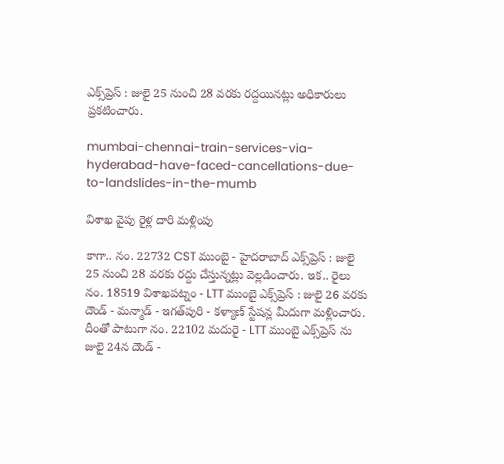ఎక్స్‌ప్రెస్ : జులై 25 నుంచి 28 వరకు రద్దయినట్లు అధికారులు ప్రకటించారు.

mumbai-chennai-train-services-via-hyderabad-have-faced-cancellations-due-to-landslides-in-the-mumb

విశాఖ వైపు రైళ్ల దారి మళ్లింపు

కాగా.. నం. 22732 CST ముంబై - హైదరాబాద్ ఎక్స్‌ప్రెస్ : జులై 25 నుంచి 28 వరకు రద్దు చేస్తున్నట్లు వెల్లడించారు. ఇక.. రైలు నం. 18519 విశాఖపట్నం - LTT ముంబై ఎక్స్‌ప్రెస్ : జులై 26 వరకు దౌండ్ - మన్మాడ్ - ఇగత్‌పురి - కళ్యాణ్ స్టేషన్ల మీదుగా మళ్లించారు. దీంతో పాటుగా నం. 22102 మదురై - LTT ముంబై ఎక్స్‌ప్రెస్ ను జులై 24న దౌండ్ -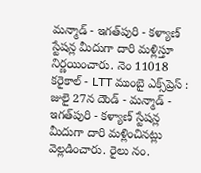మన్మాడ్ - ఇగత్‌పురి - కళ్యాణ్ స్టేషన్ల మీదుగా దారి మళ్లిస్తూ నిర్ణయించారు. నెం 11018 కరైకాల్ - LTT ముంబై ఎక్స్‌ప్రెస్ : జులై 27న దౌండ్ - మన్మాడ్ - ఇగత్‌పురి - కళ్యాణ్ స్టేషన్ల మీదుగా దారి మళ్లించినట్లు వెల్లడించారు. రైలు నం.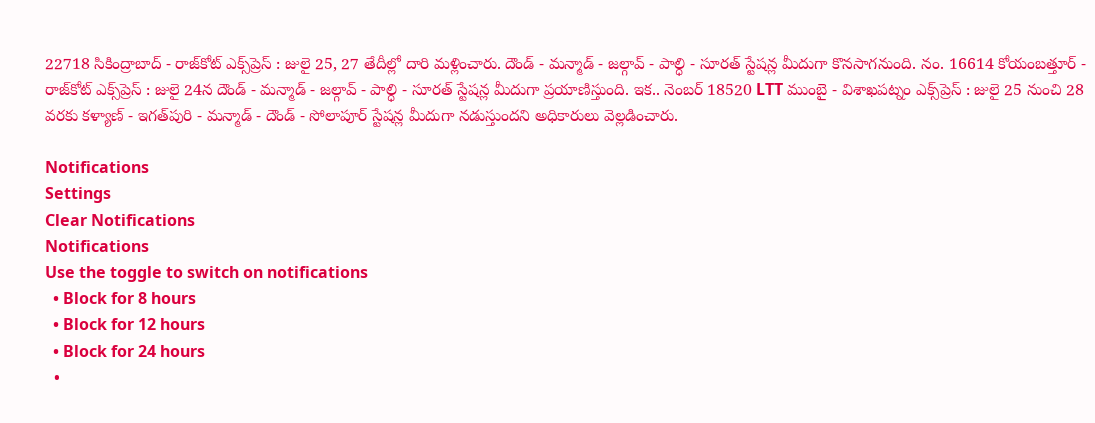22718 సికింద్రాబాద్ - రాజ్‌కోట్ ఎక్స్‌ప్రెస్ : జులై 25, 27 తేదీల్లో దారి మళ్లించారు. దౌండ్ - మన్మాడ్ - జల్గావ్ - పాల్ధి - సూరత్ స్టేషన్ల మీదుగా కొనసాగనుంది. నం. 16614 కోయంబత్తూర్ - రాజ్‌కోట్ ఎక్స్‌ప్రెస్ : జులై 24న దౌండ్ - మన్మాడ్ - జల్గావ్ - పాల్ధి - సూరత్ స్టేషన్ల మీదుగా ప్రయాణిస్తుంది. ఇక.. నెంబర్ 18520 LTT ముంబై - విశాఖపట్నం ఎక్స్‌ప్రెస్ : జులై 25 నుంచి 28 వరకు కళ్యాణ్ - ఇగత్‌పురి - మన్మాడ్ - దౌండ్ - సోలాపూర్ స్టేషన్ల మీదుగా నడుస్తుందని అధికారులు వెల్లడించారు.

Notifications
Settings
Clear Notifications
Notifications
Use the toggle to switch on notifications
  • Block for 8 hours
  • Block for 12 hours
  • Block for 24 hours
  •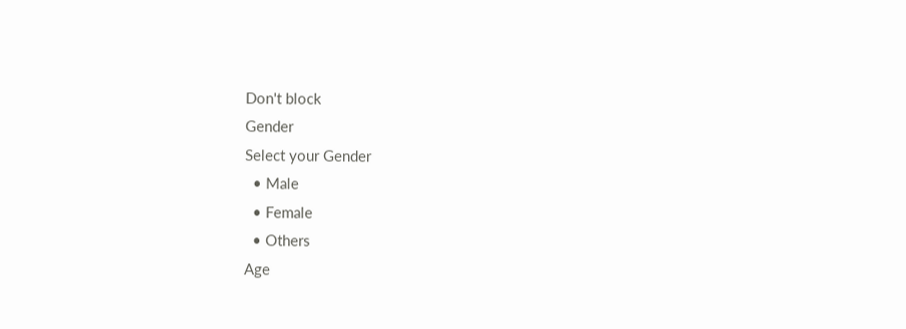Don't block
Gender
Select your Gender
  • Male
  • Female
  • Others
Age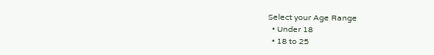Select your Age Range
  • Under 18
  • 18 to 25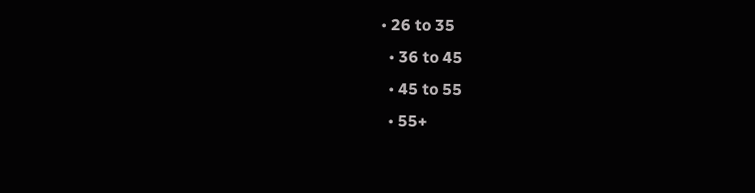• 26 to 35
  • 36 to 45
  • 45 to 55
  • 55+